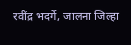रवींद्र भदर्गे, जालना जिल्हा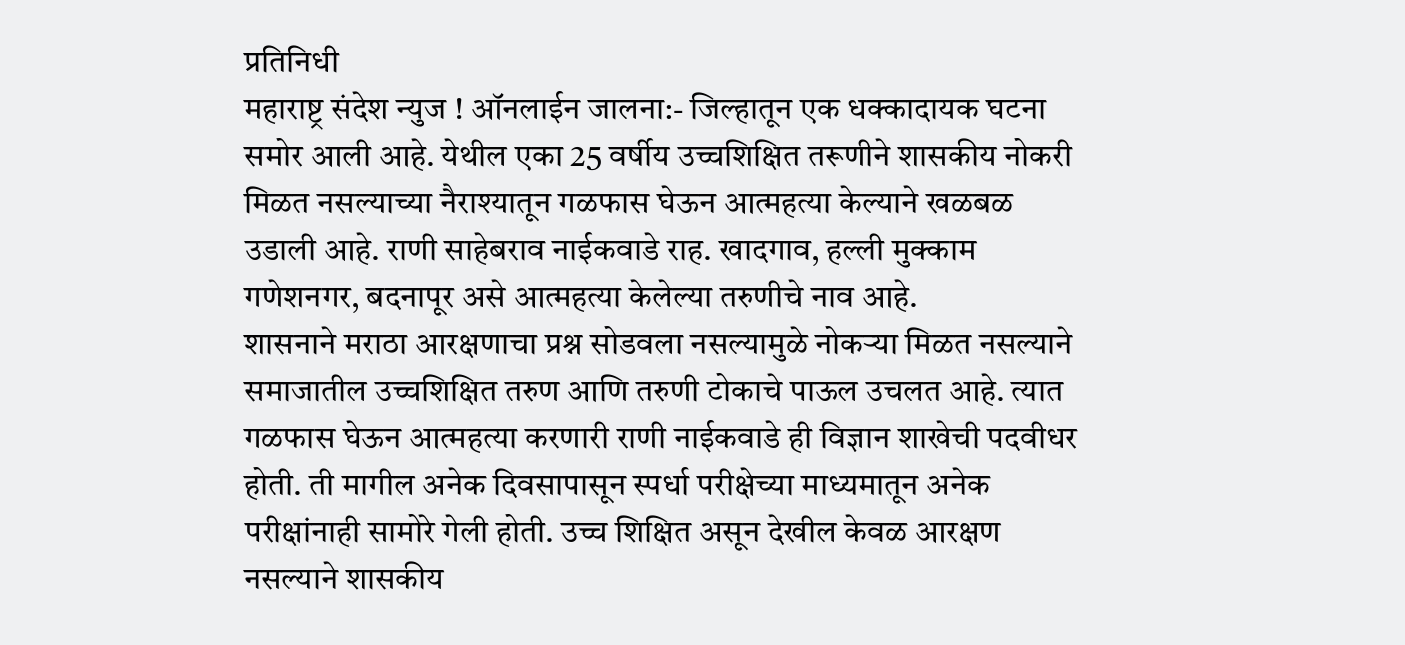प्रतिनिधी
महाराष्ट्र संदेश न्युज ! ऑनलाईन जालना:- जिल्हातून एक धक्कादायक घटना समोर आली आहे. येथील एका 25 वर्षीय उच्चशिक्षित तरूणीने शासकीय नोकरी मिळत नसल्याच्या नैराश्यातून गळफास घेऊन आत्महत्या केल्याने खळबळ उडाली आहे. राणी साहेबराव नाईकवाडे राह. खादगाव, हल्ली मुक्काम गणेशनगर, बदनापूर असे आत्महत्या केलेल्या तरुणीचे नाव आहे.
शासनाने मराठा आरक्षणाचा प्रश्न सोडवला नसल्यामुळे नोकऱ्या मिळत नसल्याने समाजातील उच्चशिक्षित तरुण आणि तरुणी टोकाचे पाऊल उचलत आहे. त्यात गळफास घेऊन आत्महत्या करणारी राणी नाईकवाडे ही विज्ञान शाखेची पदवीधर होती. ती मागील अनेक दिवसापासून स्पर्धा परीक्षेच्या माध्यमातून अनेक परीक्षांनाही सामोरे गेली होती. उच्च शिक्षित असून देखील केवळ आरक्षण नसल्याने शासकीय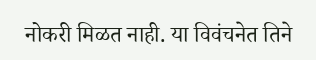नोकरी मिळत नाही. या विवंचनेत तिने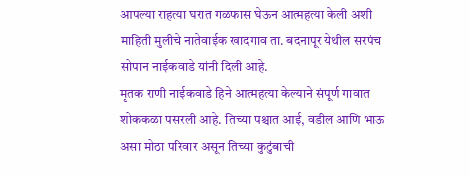आपल्या राहत्या घरात गळफास घेऊन आत्महत्या केली अशी माहिती मुलीचे नातेवाईक खादगाव ता. बदनापूर येथील सरपंच सोपान नाईकवाडे यांनी दिली आहे.
मृतक राणी नाईकवाडे हिने आत्महत्या केल्याने संपूर्ण गावात शोककळा पसरली आहे. तिच्या पश्चात आई, वडील आणि भाऊ असा मोठा परिवार असून तिच्या कुटुंबाची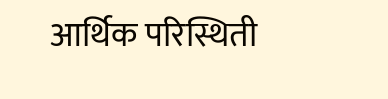आर्थिक परिस्थिती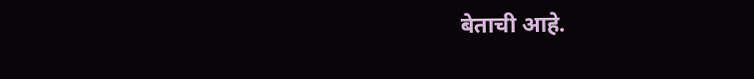बेताची आहे.